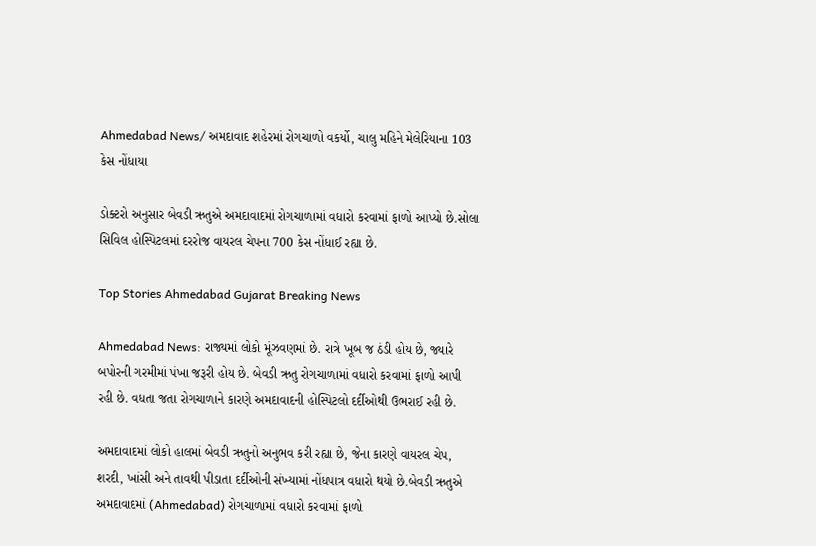Ahmedabad News/ અમદાવાદ શહેરમાં રોગચાળો વકર્યો, ચાલુ મહિને મેલેરિયાના 103 કેસ નોંધાયા

ડોક્ટરો અનુસાર બેવડી ઋતુએ અમદાવાદમાં રોગચાળામાં વધારો કરવામાં ફાળો આપ્યો છે.સોલા સિવિલ હોસ્પિટલમાં દરરોજ વાયરલ ચેપના 700 કેસ નોંધાઈ રહ્યા છે.

Top Stories Ahmedabad Gujarat Breaking News

Ahmedabad News: રાજ્યમાં લોકો મૂંઝવણમાં છે. રાત્રે ખૂબ જ ઠંડી હોય છે, જ્યારે બપોરની ગરમીમાં પંખા જરૂરી હોય છે. બેવડી ઋતુ રોગચાળામાં વધારો કરવામાં ફાળો આપી રહી છે. વધતા જતા રોગચાળાને કારણે અમદાવાદની હોસ્પિટલો દર્દીઓથી ઉભરાઈ રહી છે.

અમદાવાદમાં લોકો હાલમાં બેવડી ઋતુનો અનુભવ કરી રહ્યા છે, જેના કારણે વાયરલ ચેપ, શરદી, ખાંસી અને તાવથી પીડાતા દર્દીઓની સંખ્યામાં નોંધપાત્ર વધારો થયો છે.બેવડી ઋતુએ અમદાવાદમાં (Ahmedabad) રોગચાળામાં વધારો કરવામાં ફાળો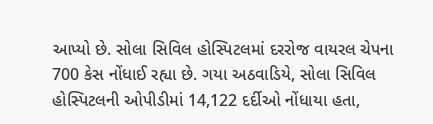આપ્યો છે. સોલા સિવિલ હોસ્પિટલમાં દરરોજ વાયરલ ચેપના 700 કેસ નોંધાઈ રહ્યા છે. ગયા અઠવાડિયે, સોલા સિવિલ હોસ્પિટલની ઓપીડીમાં 14,122 દર્દીઓ નોંધાયા હતા,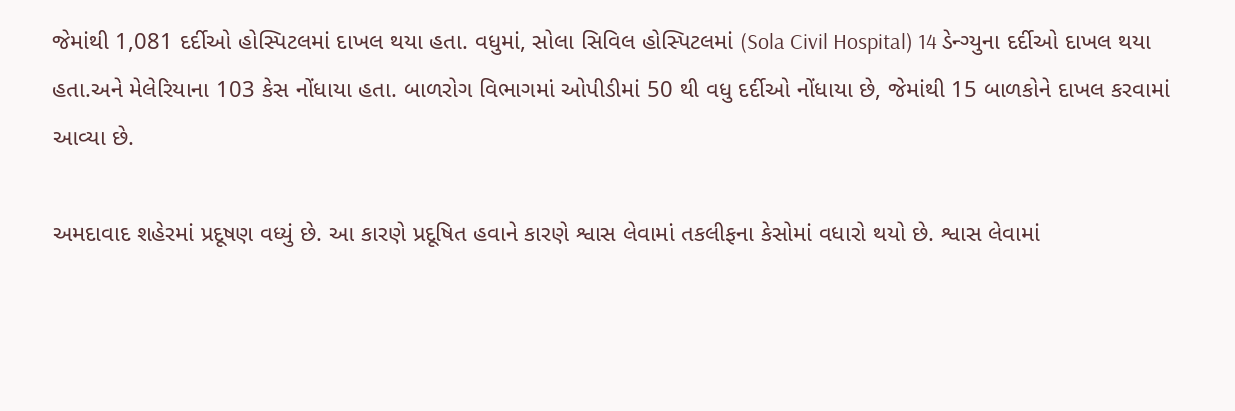જેમાંથી 1,081 દર્દીઓ હોસ્પિટલમાં દાખલ થયા હતા. વધુમાં, સોલા સિવિલ હોસ્પિટલમાં (Sola Civil Hospital) 14 ડેન્ગ્યુના દર્દીઓ દાખલ થયા હતા.અને મેલેરિયાના 103 કેસ નોંધાયા હતા. બાળરોગ વિભાગમાં ઓપીડીમાં 50 થી વધુ દર્દીઓ નોંધાયા છે, જેમાંથી 15 બાળકોને દાખલ કરવામાં આવ્યા છે.

અમદાવાદ શહેરમાં પ્રદૂષણ વધ્યું છે. આ કારણે પ્રદૂષિત હવાને કારણે શ્વાસ લેવામાં તકલીફના કેસોમાં વધારો થયો છે. શ્વાસ લેવામાં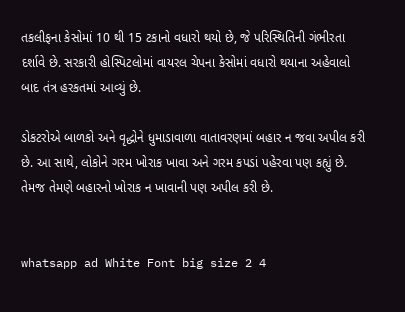તકલીફના કેસોમાં 10 થી 15 ટકાનો વધારો થયો છે, જે પરિસ્થિતિની ગંભીરતા દર્શાવે છે. સરકારી હોસ્પિટલોમાં વાયરલ ચેપના કેસોમાં વધારો થયાના અહેવાલો બાદ તંત્ર હરકતમાં આવ્યું છે.

ડોકટરોએ બાળકો અને વૃદ્ધોને ધુમાડાવાળા વાતાવરણમાં બહાર ન જવા અપીલ કરી છે. આ સાથે, લોકોને ગરમ ખોરાક ખાવા અને ગરમ કપડાં પહેરવા પણ કહ્યું છે. તેમજ તેમણે બહારનો ખોરાક ન ખાવાની પણ અપીલ કરી છે.


whatsapp ad White Font big size 2 4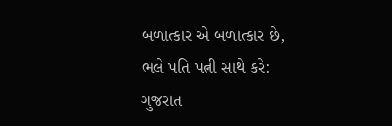બળાત્કાર એ બળાત્કાર છે, ભલે પતિ પત્ની સાથે કરે: ગુજરાત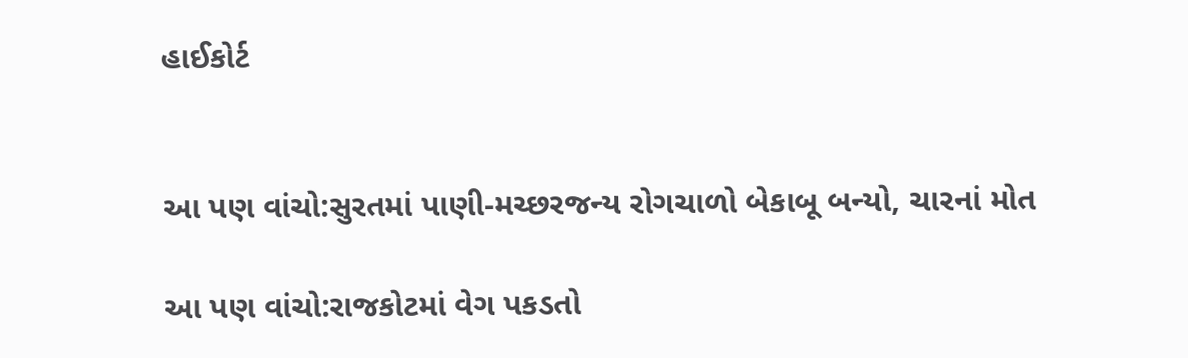હાઈકોર્ટ


આ પણ વાંચો:સુરતમાં પાણી-મચ્છરજન્ય રોગચાળો બેકાબૂ બન્યો, ચારનાં મોત

આ પણ વાંચો:રાજકોટમાં વેગ પકડતો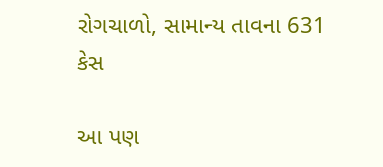રોગચાળો, સામાન્ય તાવના 631 કેસ

આ પણ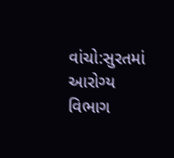વાંચો:સુરતમાં આરોગ્ય વિભાગ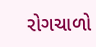રોગચાળો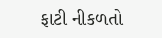ફાટી નીકળતો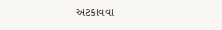અટકાવવા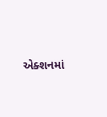એક્શનમાં